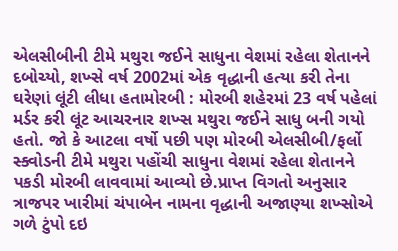એલસીબીની ટીમે મથુરા જઈને સાધુના વેશમાં રહેલા શેતાનને દબોચ્યો, શખ્સે વર્ષ 2002માં એક વૃદ્ધાની હત્યા કરી તેના ઘરેણાં લૂંટી લીધા હતામોરબી : મોરબી શહેરમાં 23 વર્ષ પહેલાં મર્ડર કરી લૂંટ આચરનાર શખ્સ મથુરા જઈને સાધુ બની ગયો હતો. જો કે આટલા વર્ષો પછી પણ મોરબી એલસીબી/ફર્લો સ્ક્વોડની ટીમે મથુરા પહોંચી સાધુના વેશમાં રહેલા શેતાનને પકડી મોરબી લાવવામાં આવ્યો છે.પ્રાપ્ત વિગતો અનુસાર ત્રાજપર ખારીમાં ચંપાબેન નામના વૃદ્ધાની અજાણ્યા શખ્સોએ ગળે ટુંપો દઇ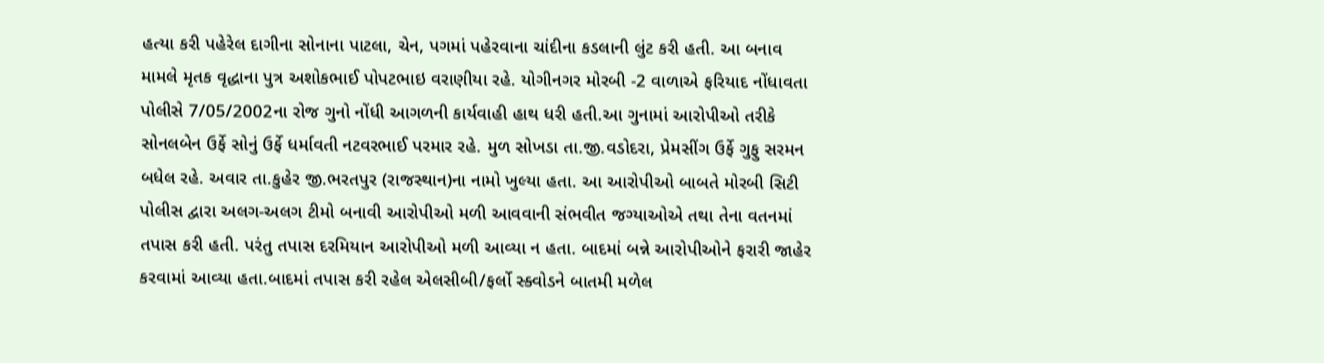હત્યા કરી પહેરેલ દાગીના સોનાના પાટલા, ચેન, પગમાં પહેરવાના ચાંદીના કડલાની લુંટ કરી હતી. આ બનાવ મામલે મૃતક વૃદ્ધાના પુત્ર અશોકભાઈ પોપટભાઇ વરાણીયા રહે. યોગીનગર મોરબી -2 વાળાએ ફરિયાદ નોંધાવતા પોલીસે 7/05/2002ના રોજ ગુનો નોંધી આગળની કાર્યવાહી હાથ ધરી હતી.આ ગુનામાં આરોપીઓ તરીકે સોનલબેન ઉર્ફે સોનું ઉર્ફે ધર્માવતી નટવરભાઈ પરમાર રહે. મુળ સોખડા તા.જી.વડોદરા, પ્રેમસીંગ ઉર્ફે ગુફુ સરમન બધેલ રહે. અવાર તા.કુહેર જી.ભરતપુર (રાજસ્થાન)ના નામો ખુલ્યા હતા. આ આરોપીઓ બાબતે મોરબી સિટી પોલીસ દ્વારા અલગ-અલગ ટીમો બનાવી આરોપીઓ મળી આવવાની સંભવીત જગ્યાઓએ તથા તેના વતનમાં તપાસ કરી હતી. પરંતુ તપાસ દરમિયાન આરોપીઓ મળી આવ્યા ન હતા. બાદમાં બન્ને આરોપીઓને ફરારી જાહેર કરવામાં આવ્યા હતા.બાદમાં તપાસ કરી રહેલ એલસીબી/ફર્લો સ્ક્વોડને બાતમી મળેલ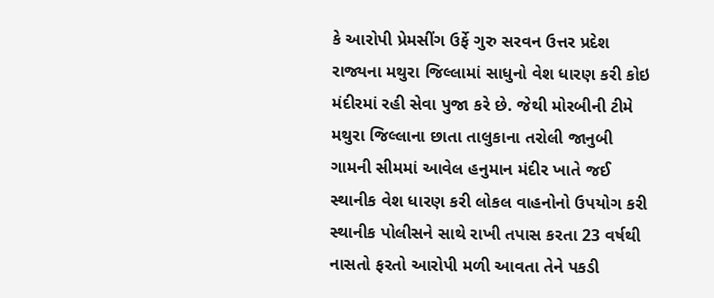કે આરોપી પ્રેમસીંગ ઉર્ફે ગુરુ સરવન ઉત્તર પ્રદેશ રાજ્યના મથુરા જિલ્લામાં સાધુનો વેશ ધારણ કરી કોઇ મંદીરમાં રહી સેવા પુજા કરે છે. જેથી મોરબીની ટીમે મથુરા જિલ્લાના છાતા તાલુકાના તરોલી જાનુબી ગામની સીમમાં આવેલ હનુમાન મંદીર ખાતે જઈ સ્થાનીક વેશ ધારણ કરી લોકલ વાહનોનો ઉપયોગ કરી સ્થાનીક પોલીસને સાથે રાખી તપાસ કરતા 23 વર્ષથી નાસતો ફરતો આરોપી મળી આવતા તેને પકડી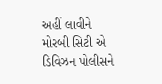અહીં લાવીને મોરબી સિટી એ ડિવિઝન પોલીસને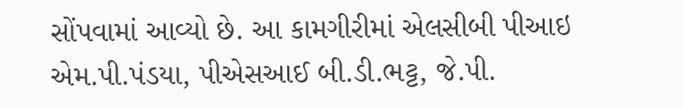સોંપવામાં આવ્યો છે. આ કામગીરીમાં એલસીબી પીઆઇ એમ.પી.પંડયા, પીએસઆઈ બી.ડી.ભટ્ટ, જે.પી.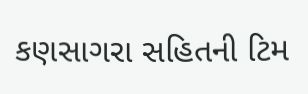કણસાગરા સહિતની ટિમ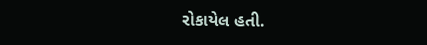રોકાયેલ હતી.